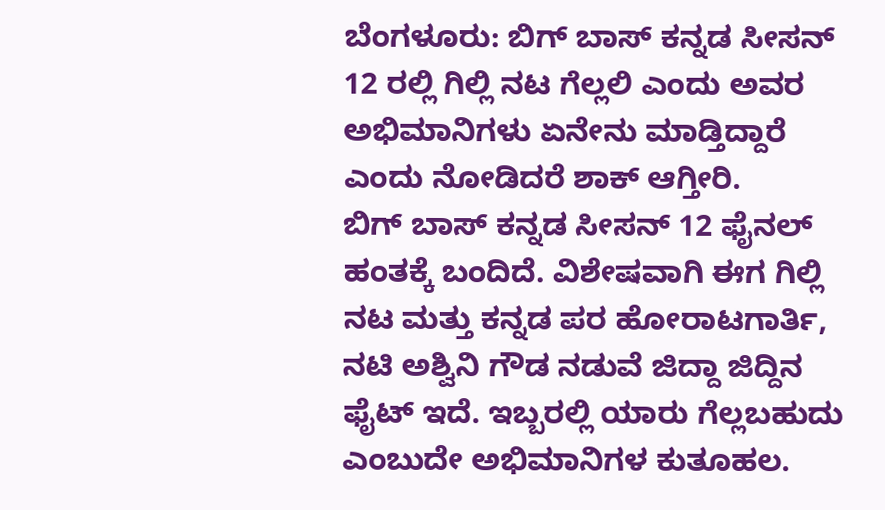ಬೆಂಗಳೂರು: ಬಿಗ್ ಬಾಸ್ ಕನ್ನಡ ಸೀಸನ್ 12 ರಲ್ಲಿ ಗಿಲ್ಲಿ ನಟ ಗೆಲ್ಲಲಿ ಎಂದು ಅವರ ಅಭಿಮಾನಿಗಳು ಏನೇನು ಮಾಡ್ತಿದ್ದಾರೆ ಎಂದು ನೋಡಿದರೆ ಶಾಕ್ ಆಗ್ತೀರಿ.
ಬಿಗ್ ಬಾಸ್ ಕನ್ನಡ ಸೀಸನ್ 12 ಫೈನಲ್ ಹಂತಕ್ಕೆ ಬಂದಿದೆ. ವಿಶೇಷವಾಗಿ ಈಗ ಗಿಲ್ಲಿ ನಟ ಮತ್ತು ಕನ್ನಡ ಪರ ಹೋರಾಟಗಾರ್ತಿ, ನಟಿ ಅಶ್ವಿನಿ ಗೌಡ ನಡುವೆ ಜಿದ್ದಾ ಜಿದ್ದಿನ ಫೈಟ್ ಇದೆ. ಇಬ್ಬರಲ್ಲಿ ಯಾರು ಗೆಲ್ಲಬಹುದು ಎಂಬುದೇ ಅಭಿಮಾನಿಗಳ ಕುತೂಹಲ.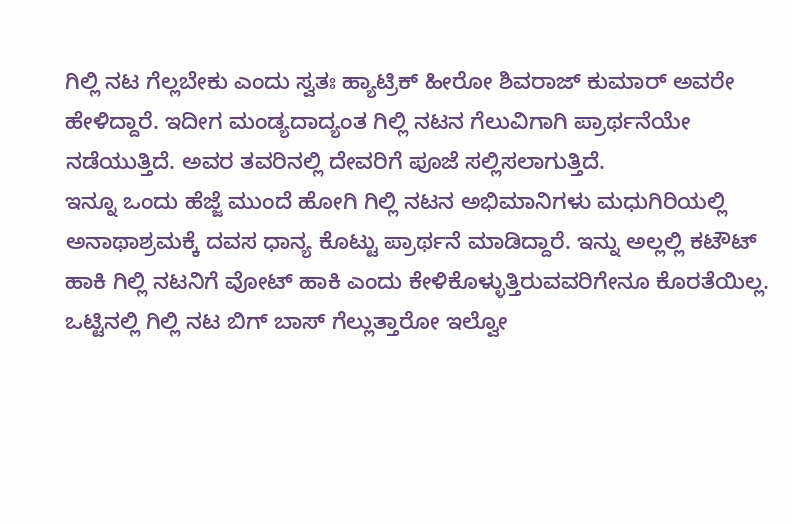ಗಿಲ್ಲಿ ನಟ ಗೆಲ್ಲಬೇಕು ಎಂದು ಸ್ವತಃ ಹ್ಯಾಟ್ರಿಕ್ ಹೀರೋ ಶಿವರಾಜ್ ಕುಮಾರ್ ಅವರೇ ಹೇಳಿದ್ದಾರೆ. ಇದೀಗ ಮಂಡ್ಯದಾದ್ಯಂತ ಗಿಲ್ಲಿ ನಟನ ಗೆಲುವಿಗಾಗಿ ಪ್ರಾರ್ಥನೆಯೇ ನಡೆಯುತ್ತಿದೆ. ಅವರ ತವರಿನಲ್ಲಿ ದೇವರಿಗೆ ಪೂಜೆ ಸಲ್ಲಿಸಲಾಗುತ್ತಿದೆ.
ಇನ್ನೂ ಒಂದು ಹೆಜ್ಜೆ ಮುಂದೆ ಹೋಗಿ ಗಿಲ್ಲಿ ನಟನ ಅಭಿಮಾನಿಗಳು ಮಧುಗಿರಿಯಲ್ಲಿ ಅನಾಥಾಶ್ರಮಕ್ಕೆ ದವಸ ಧಾನ್ಯ ಕೊಟ್ಟು ಪ್ರಾರ್ಥನೆ ಮಾಡಿದ್ದಾರೆ. ಇನ್ನು ಅಲ್ಲಲ್ಲಿ ಕಟೌಟ್ ಹಾಕಿ ಗಿಲ್ಲಿ ನಟನಿಗೆ ವೋಟ್ ಹಾಕಿ ಎಂದು ಕೇಳಿಕೊಳ್ಳುತ್ತಿರುವವರಿಗೇನೂ ಕೊರತೆಯಿಲ್ಲ. ಒಟ್ಟಿನಲ್ಲಿ ಗಿಲ್ಲಿ ನಟ ಬಿಗ್ ಬಾಸ್ ಗೆಲ್ಲುತ್ತಾರೋ ಇಲ್ವೋ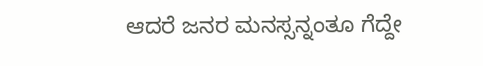ಆದರೆ ಜನರ ಮನಸ್ಸನ್ನಂತೂ ಗೆದ್ದೇ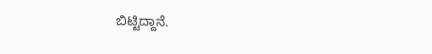ಬಿಟ್ಟಿದ್ದಾನೆ.